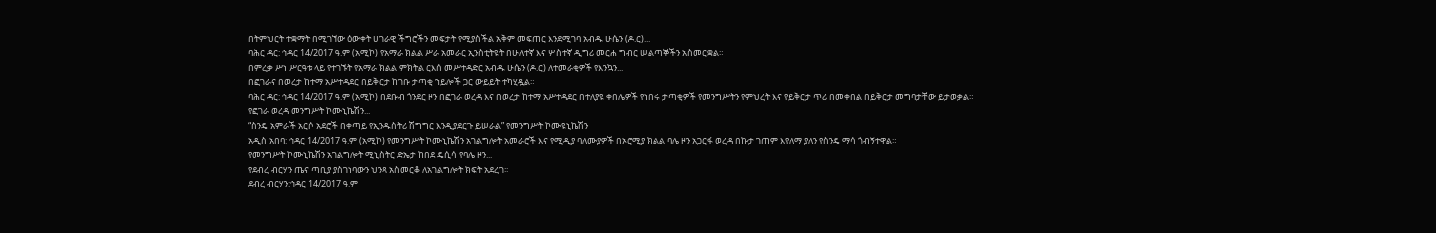በትምህርት ተቋማት በሚገኘው ዕውቀት ሀገራዊ ችግሮችን መፍታት የሚያስችል አቅም መፍጠር እንደሚገባ አብዱ ሁሴን (ዶ.ር)...
ባሕር ዳር: ኅዳር 14/2017 ዓ.ም (አሚኮ) የአማራ ክልል ሥራ አመራር ኢንስቲትዩት በሁለተኛ እና ሦስተኛ ዲግሪ መርሐ ግብር ሠልጣኞችን አስመርቋል።
በምረቃ ሥነ ሥርዓቱ ላይ የተገኙት የአማራ ክልል ምክትል ርእሰ መሥተዳድር አብዱ ሁሴን (ዶ.ር) ለተመራቂዎች የእንኳን...
በፎገራና በወረታ ከተማ አሥተዳደር በይቅርታ ከገቡ ታጣቂ ኀይሎች ጋር ውይይት ተካሂዷል።
ባሕር ዳር: ኅዳር 14/2017 ዓ.ም (አሚኮ) በደቡብ ጎንደር ዞን በፎገራ ወረዳ እና በወረታ ከተማ አሥተዳደር በተለያዩ ቀበሌዎች የነበሩ ታጣቂዎች የመንግሥትን የምህረት እና የይቅርታ ጥሪ በመቀበል በይቅርታ መግባታቸው ይታወቃል።
የፎገራ ወረዳ መንግሥት ኮሙኒኬሽን...
“ስንዴ አምራች አርሶ አደሮች በቀጣይ የኢንዱስትሪ ሽግግር እንዲያደርጉ ይሠራል” የመንግሥት ኮሙዩኒኬሽን
አዲስ አበባ: ኅዳር 14/2017 ዓ.ም (አሚኮ) የመንግሥት ኮሙኒኬሽን አገልግሎት አመራሮች እና የሚዲያ ባለሙያዎች በኦሮሚያ ክልል ባሌ ዞን አጋርፋ ወረዳ በኩታ ገጠም እየለማ ያለን የስንዴ ማሳ ጎብኝተዋል።
የመንግሥት ኮሙኒኬሽን አገልግሎት ሚኒስትር ድኤታ ከበደ ዴሲሳ የባሌ ዞን...
የደብረ ብርሃን ጤና ጣቢያ ያስገነባውን ህንጻ አስመርቆ ለአገልግሎት ክፍት አደረገ፡፡
ደብረ ብርሃን:ኅዳር 14/2017 ዓ.ም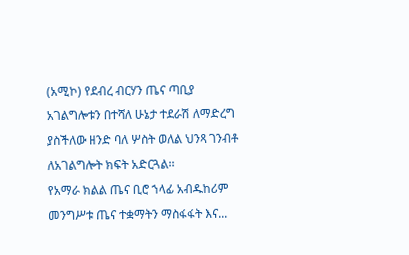(አሚኮ) የደብረ ብርሃን ጤና ጣቢያ አገልግሎቱን በተሻለ ሁኔታ ተደራሽ ለማድረግ ያስችለው ዘንድ ባለ ሦስት ወለል ህንጻ ገንብቶ ለአገልግሎት ክፍት አድርጓል፡፡
የአማራ ክልል ጤና ቢሮ ኀላፊ አብዱከሪም መንግሥቱ ጤና ተቋማትን ማስፋፋት እና...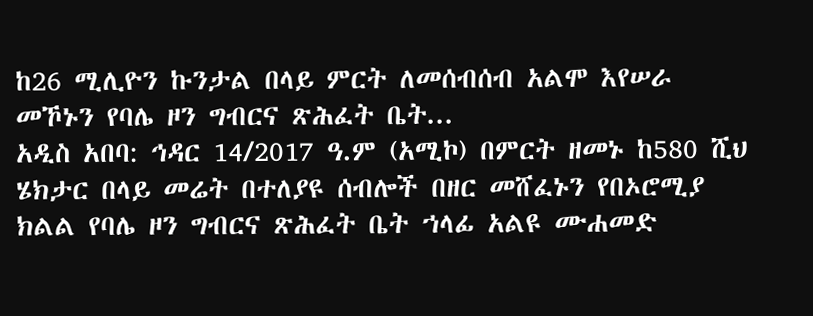ከ26 ሚሊዮን ኩንታል በላይ ምርት ለመሰብሰብ አልሞ እየሠራ መኾኑን የባሌ ዞን ግብርና ጽሕፈት ቤት...
አዲስ አበባ: ኅዳር 14/2017 ዓ.ም (አሚኮ) በምርት ዘመኑ ከ580 ሺህ ሄክታር በላይ መሬት በተለያዩ ሰብሎች በዘር መሸፈኑን የበኦሮሚያ ክልል የባሌ ዞን ግብርና ጽሕፈት ቤት ኀላፊ አልዩ ሙሐመድ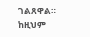ገልጸዋል።
ከዚህም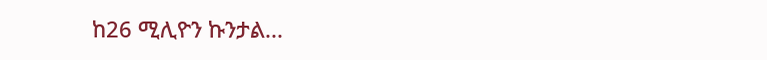ከ26 ሚሊዮን ኩንታል...